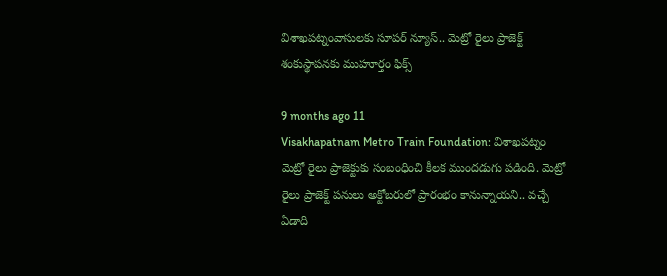విశాఖపట్నంవాసులకు సూపర్ న్యూస్.. మెట్రో రైలు ప్రాజెక్ట్‌‌ శంకుస్థాపనకు ముహూర్తం ఫిక్స్

9 months ago 11
Visakhapatnam Metro Train Foundation: విశాఖపట్నం మెట్రో రైలు ప్రాజెక్టుకు సంబంధించి కీలక ముందడుగు పడింది. మెట్రో రైలు ప్రాజెక్ట్ పనులు అక్టోబరులో ప్రారంభం కానున్నాయని.. వచ్చే ఏడాది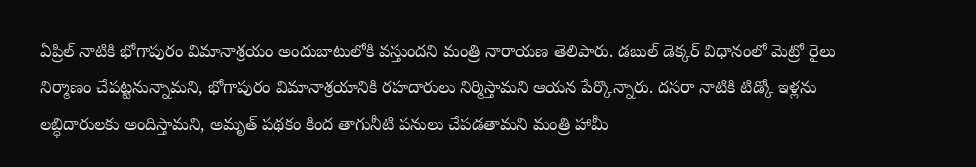ఏప్రిల్ నాటికి భోగాపురం విమానాశ్రయం అందుబాటులోకి వస్తుందని మంత్రి నారాయణ తెలిపారు. డబుల్ డెక్కర్ విధానంలో మెట్రో రైలు నిర్మాణం చేపట్టనున్నామని, భోగాపురం విమానాశ్రయానికి రహదారులు నిర్మిస్తామని ఆయన పేర్కొన్నారు. దసరా నాటికి టిడ్కో ఇళ్లను లబ్ధిదారులకు అందిస్తామని, అమృత్ పథకం కింద తాగునీటి పనులు చేపడతామని మంత్రి హామీ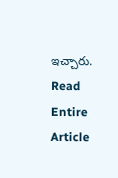ఇచ్చారు.
Read Entire Article